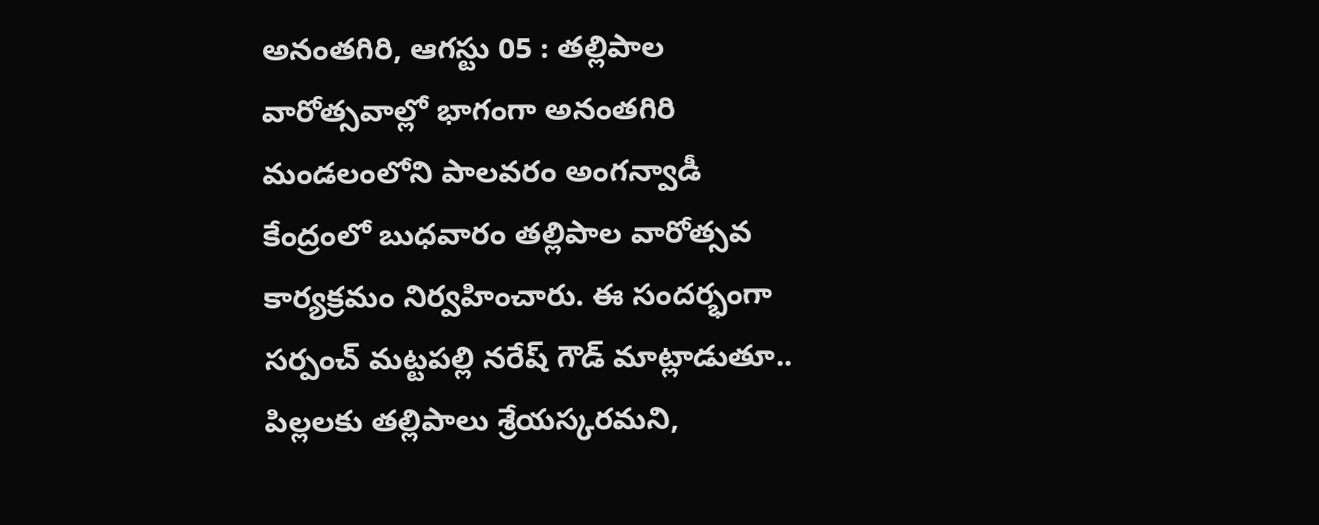అనంతగిరి, ఆగస్టు 05 : తల్లిపాల వారోత్సవాల్లో భాగంగా అనంతగిరి మండలంలోని పాలవరం అంగన్వాడీ కేంద్రంలో బుధవారం తల్లిపాల వారోత్సవ కార్యక్రమం నిర్వహించారు. ఈ సందర్భంగా సర్పంచ్ మట్టపల్లి నరేష్ గౌడ్ మాట్లాడుతూ.. పిల్లలకు తల్లిపాలు శ్రేయస్కరమని,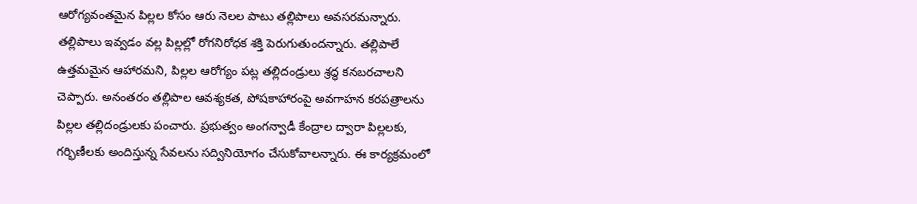ఆరోగ్యవంతమైన పిల్లల కోసం ఆరు నెలల పాటు తల్లిపాలు అవసరమన్నారు. తల్లిపాలు ఇవ్వడం వల్ల పిల్లల్లో రోగనిరోధక శక్తి పెరుగుతుందన్నారు. తల్లిపాలే ఉత్తమమైన ఆహారమని, పిల్లల ఆరోగ్యం పట్ల తల్లిదండ్రులు శ్రద్ధ కనబరచాలని చెప్పారు. అనంతరం తల్లిపాల ఆవశ్యకత, పోషకాహారంపై అవగాహన కరపత్రాలను పిల్లల తల్లిదండ్రులకు పంచారు. ప్రభుత్వం అంగన్వాడీ కేంద్రాల ద్వారా పిల్లలకు, గర్భిణీలకు అందిస్తున్న సేవలను సద్వినియోగం చేసుకోవాలన్నారు. ఈ కార్యక్రమంలో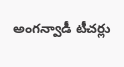అంగన్వాడీ టీచర్లు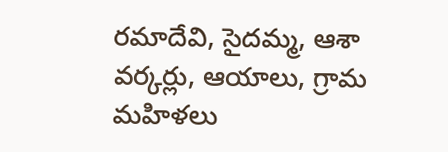రమాదేవి, సైదమ్మ, ఆశా వర్కర్లు, ఆయాలు, గ్రామ మహిళలు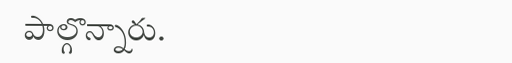పాల్గొన్నారు.